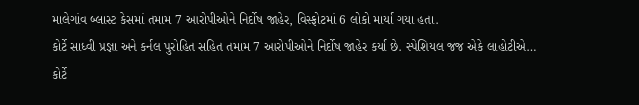માલેગાંવ બ્લાસ્ટ કેસમાં તમામ 7 આરોપીઓને નિર્દોષ જાહેર, વિસ્ફોટમાં 6 લોકો માર્યા ગયા હતા.
કોર્ટે સાધ્વી પ્રજ્ઞા અને કર્નલ પુરોહિત સહિત તમામ 7 આરોપીઓને નિર્દોષ જાહેર કર્યા છે. સ્પેશિયલ જજ એકે લાહોટીએ…
કોર્ટે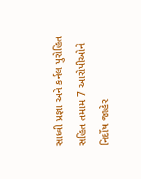સાધ્વી પ્રજ્ઞા અને કર્નલ પુરોહિત સહિત તમામ 7 આરોપીઓને નિર્દોષ જાહેર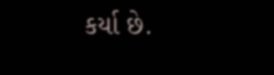કર્યા છે.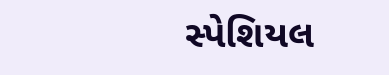સ્પેશિયલ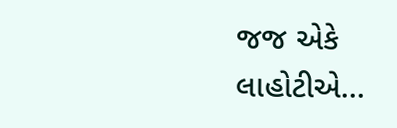જજ એકે લાહોટીએ…